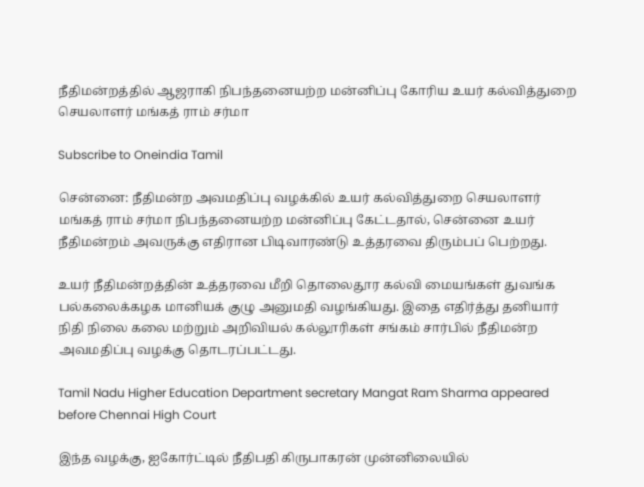நீதிமன்றத்தில் ஆஜராகி நிபந்தனையற்ற மன்னிப்பு கோரிய உயர் கல்வித்துறை செயலாளர் மங்கத் ராம் சர்மா

Subscribe to Oneindia Tamil

சென்னை: நீதிமன்ற அவமதிப்பு வழக்கில் உயர் கல்வித்துறை செயலாளர் மங்கத் ராம் சர்மா நிபந்தனையற்ற மன்னிப்பு கேட்டதால், சென்னை உயர் நீதிமன்றம் அவருக்கு எதிரான பிடிவாரண்டு உத்தரவை திரும்பப் பெற்றது.

உயர் நீதிமன்றத்தின் உத்தரவை மீறி தொலைதூர கல்வி மையங்கள் துவங்க பல்கலைக்கழக மானியக் குழு அனுமதி வழங்கியது. இதை எதிர்த்து தனியார் நிதி நிலை கலை மற்றும் அறிவியல் கல்லூரிகள் சங்கம் சார்பில் நீதிமன்ற அவமதிப்பு வழக்கு தொடரப்பட்டது.

Tamil Nadu Higher Education Department secretary Mangat Ram Sharma appeared before Chennai High Court

இந்த வழக்கு, ஐகோர்ட்டில் நீதிபதி கிருபாகரன் முன்னிலையில்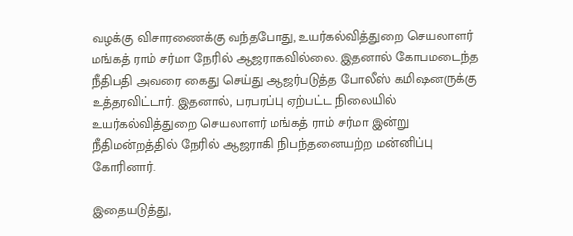வழக்கு விசாரணைக்கு வந்தபோது, உயர்கல்வித்துறை செயலாளர் மங்கத் ராம் சர்மா நேரில் ஆஜராகவில்லை. இதனால் கோபமடைந்த நீதிபதி அவரை கைது செய்து ஆஜர்படுத்த போலீஸ் கமிஷனருக்கு உத்தரவிட்டார். இதனால், பரபரப்பு ஏற்பட்ட நிலையில் உயர்கல்வித்துறை செயலாளர் மங்கத் ராம் சர்மா இன்று நீதிமன்றத்தில் நேரில் ஆஜராகி நிபந்தனையற்ற மன்னிப்பு கோரினார்.

இதையடுத்து,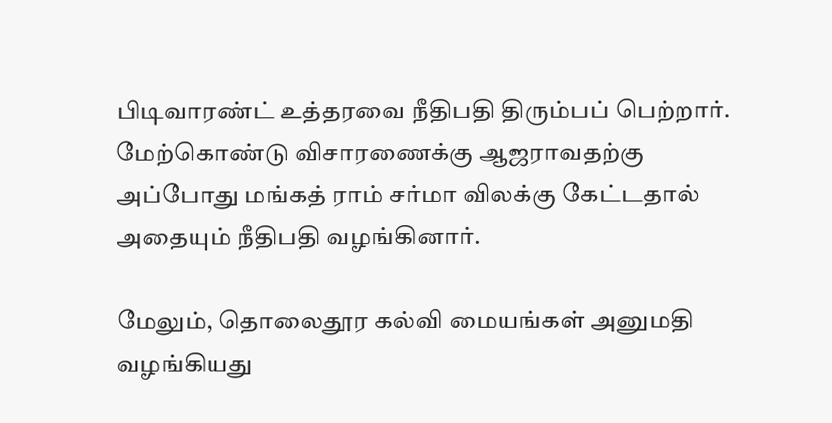பிடிவாரண்ட் உத்தரவை நீதிபதி திரும்பப் பெற்றார். மேற்கொண்டு விசாரணைக்கு ஆஜராவதற்கு அப்போது மங்கத் ராம் சர்மா விலக்கு கேட்டதால் அதையும் நீதிபதி வழங்கினார்.

மேலும், தொலைதூர கல்வி மையங்கள் அனுமதி வழங்கியது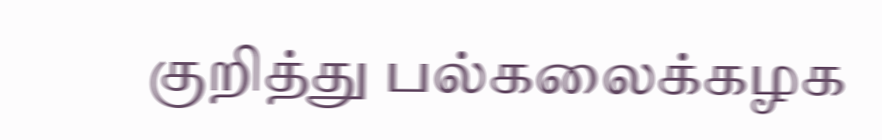குறித்து பல்கலைக்கழக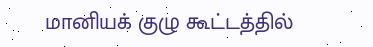மானியக் குழு கூட்டத்தில்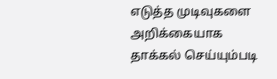எடுத்த முடிவுகளை அறிக்கையாக தாக்கல் செய்யும்படி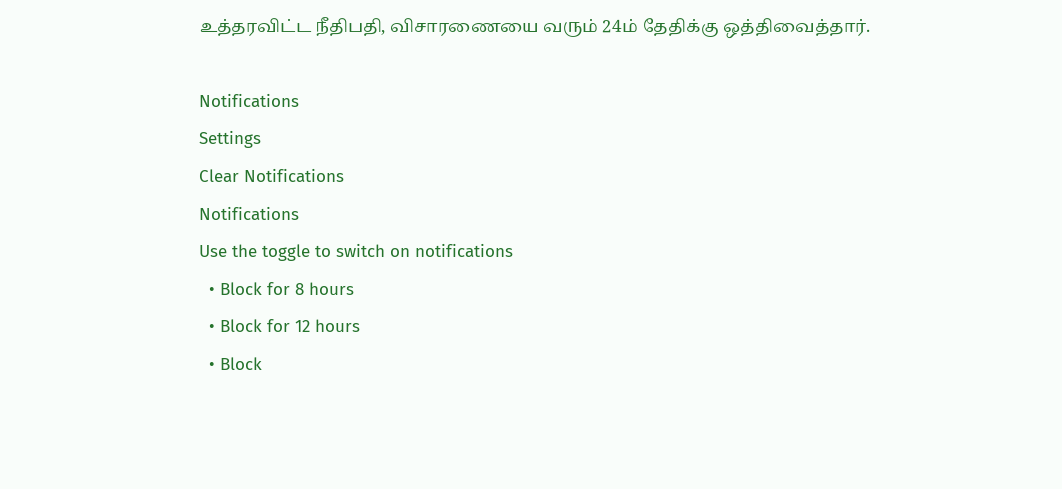உத்தரவிட்ட நீதிபதி, விசாரணையை வரும் 24ம் தேதிக்கு ஒத்திவைத்தார்.

Notifications
Settings
Clear Notifications
Notifications
Use the toggle to switch on notifications
  • Block for 8 hours
  • Block for 12 hours
  • Block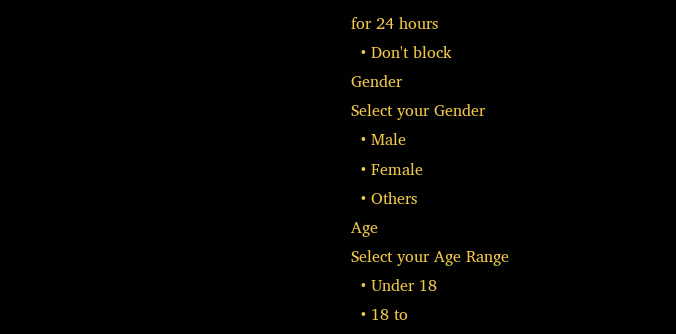for 24 hours
  • Don't block
Gender
Select your Gender
  • Male
  • Female
  • Others
Age
Select your Age Range
  • Under 18
  • 18 to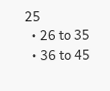25
  • 26 to 35
  • 36 to 45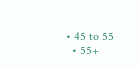• 45 to 55
  • 55+